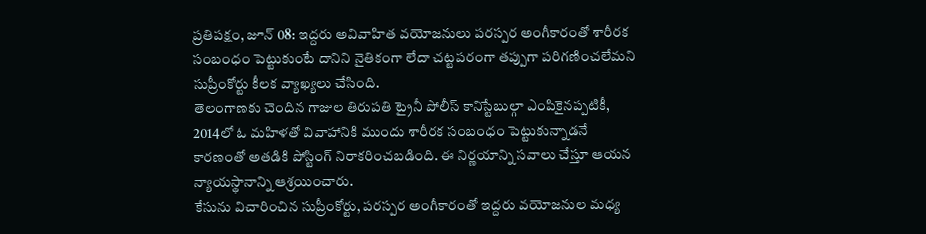ప్రతిపక్షం, జూన్ 08: ఇద్దరు అవివాహిత వయోజనులు పరస్పర అంగీకారంతో శారీరక సంబంధం పెట్టుకుంటే దానిని నైతికంగా లేదా చట్టపరంగా తప్పుగా పరిగణించలేమని సుప్రీంకోర్టు కీలక వ్యాఖ్యలు చేసింది.
తెలంగాణకు చెందిన గాజుల తిరుపతి ట్రైనీ పోలీస్ కానిస్టేబుల్గా ఎంపికైనప్పటికీ, 2014లో ఓ మహిళతో వివాహానికి ముందు శారీరక సంబంధం పెట్టుకున్నాడనే కారణంతో అతడికి పోస్టింగ్ నిరాకరించబడింది. ఈ నిర్ణయాన్ని సవాలు చేస్తూ ఆయన న్యాయస్థానాన్ని ఆశ్రయించారు.
కేసును విచారించిన సుప్రీంకోర్టు, పరస్పర అంగీకారంతో ఇద్దరు వయోజనుల మధ్య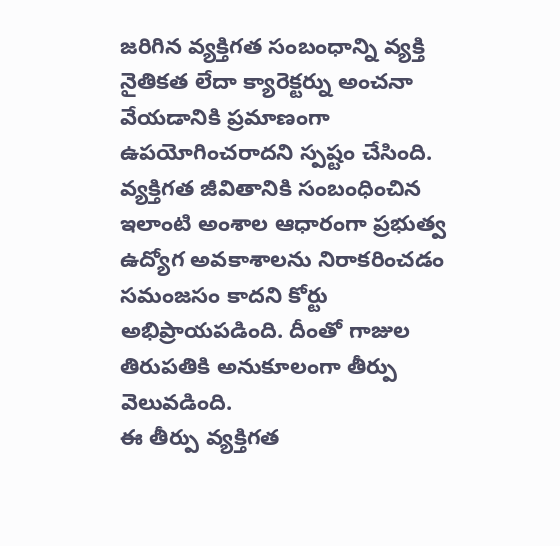జరిగిన వ్యక్తిగత సంబంధాన్ని వ్యక్తి నైతికత లేదా క్యారెక్టర్ను అంచనా వేయడానికి ప్రమాణంగా ఉపయోగించరాదని స్పష్టం చేసింది.
వ్యక్తిగత జీవితానికి సంబంధించిన ఇలాంటి అంశాల ఆధారంగా ప్రభుత్వ ఉద్యోగ అవకాశాలను నిరాకరించడం సమంజసం కాదని కోర్టు అభిప్రాయపడింది. దీంతో గాజుల తిరుపతికి అనుకూలంగా తీర్పు వెలువడింది.
ఈ తీర్పు వ్యక్తిగత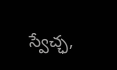స్వేచ్ఛ,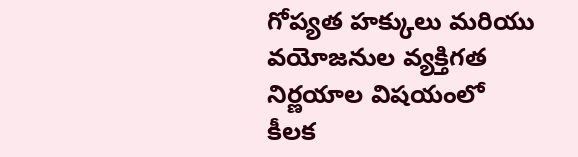గోప్యత హక్కులు మరియు వయోజనుల వ్యక్తిగత నిర్ణయాల విషయంలో కీలక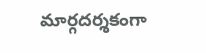మార్గదర్శకంగా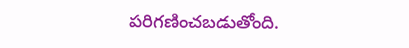పరిగణించబడుతోంది.